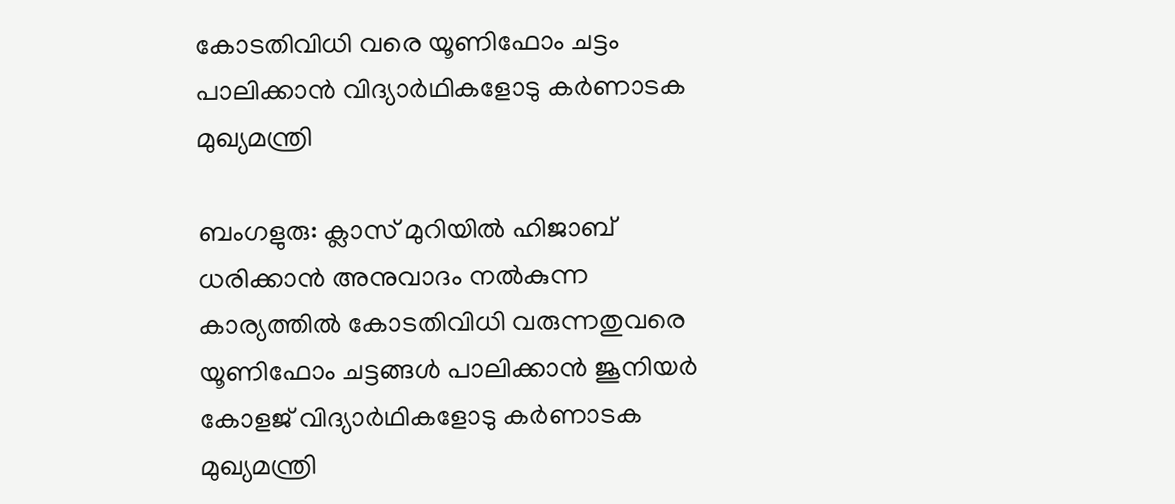കോടതിവിധി വരെ യൂണിഫോം ചട്ടം പാലിക്കാന്‍ വിദ്യാര്‍ഥികളോടു കര്‍ണാടക മുഖ്യമന്ത്രി

ബംഗളുരു: ക്ലാസ് മുറിയില്‍ ഹിജാബ് ധരിക്കാന്‍ അനുവാദം നല്‍കുന്ന കാര്യത്തില്‍ കോടതിവിധി വരുന്നതുവരെ യൂണിഫോം ചട്ടങ്ങള്‍ പാലിക്കാന്‍ ജൂനിയര്‍ കോളജ് വിദ്യാര്‍ഥികളോടു കര്‍ണാടക മുഖ്യമന്ത്രി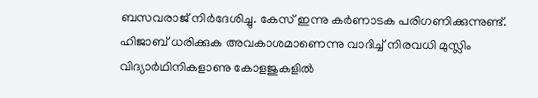ബസവരാജ് നിര്‍ദേശിച്ചു. കേസ് ഇന്നു കര്‍ണാടക പരിഗണിക്കുന്നുണ്ട്. ഹിജാബ് ധരിക്കുക അവകാശമാണെന്നു വാദിച്ച് നിരവധി മുസ്ലിം വിദ്യാര്‍ഥിനികളാണു കോളജുകളില്‍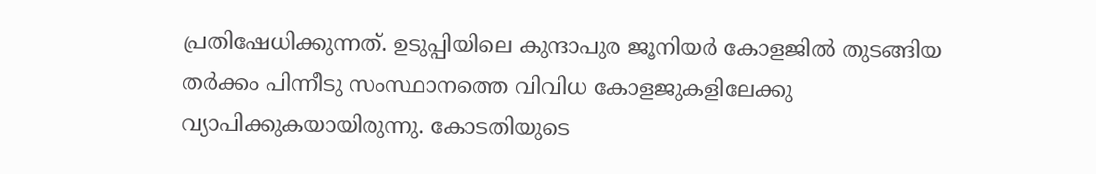പ്രതിഷേധിക്കുന്നത്. ഉടുപ്പിയിലെ കുന്ദാപുര ജൂനിയര്‍ കോളജില്‍ തുടങ്ങിയ തര്‍ക്കം പിന്നീടു സംസ്ഥാനത്തെ വിവിധ കോളജുകളിലേക്കു വ്യാപിക്കുകയായിരുന്നു. കോടതിയുടെ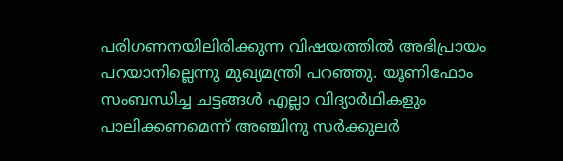പരിഗണനയിലിരിക്കുന്ന വിഷയത്തില്‍ അഭിപ്രായം പറയാനില്ലെന്നു മുഖ്യമന്ത്രി പറഞ്ഞു. യൂണിഫോം സംബന്ധിച്ച ചട്ടങ്ങള്‍ എല്ലാ വിദ്യാര്‍ഥികളും പാലിക്കണമെന്ന് അഞ്ചിനു സര്‍ക്കുലര്‍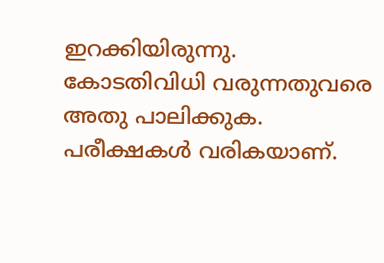ഇറക്കിയിരുന്നു. കോടതിവിധി വരുന്നതുവരെ അതു പാലിക്കുക. പരീക്ഷകള്‍ വരികയാണ്.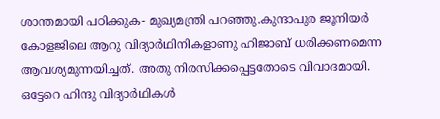ശാന്തമായി പഠിക്കുക- മുഖ്യമന്ത്രി പറഞ്ഞു.കുന്ദാപുര ജൂനിയര്‍ കോളജിലെ ആറു വിദ്യാര്‍ഥിനികളാണു ഹിജാബ് ധരിക്കണമെന്ന ആവശ്യമുന്നയിച്ചത്. അതു നിരസിക്കപ്പെട്ടതോടെ വിവാദമായി. ഒട്ടേറെ ഹിന്ദു വിദ്യാര്‍ഥികള്‍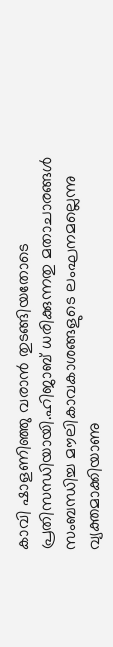കാവി ഷാളണിഞ്ഞു വരാന്‍ തുടങ്ങിയതോടെ പ്രതിസന്ധിയായി.ഹിജാബ് ധരിക്കുന്നതു മതാചാരങ്ങള്‍ സംബന്ധിച്ച മൗലികാവകാശങ്ങളുടെ ലംഘനമല്ലെന്നു വ്യക്തമാക്കിയാണു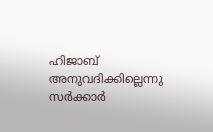ഹിജാബ് അനുവദിക്കില്ലെന്നു സര്‍ക്കാര്‍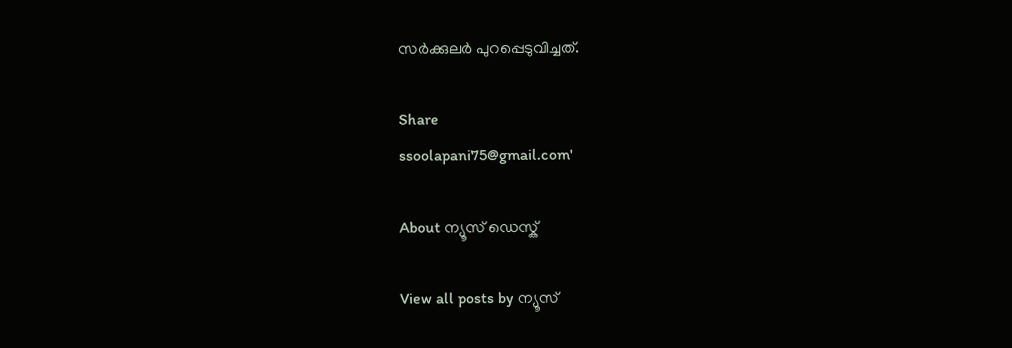സര്‍ക്കുലര്‍ പുറപ്പെടുവിച്ചത്.

Share
ssoolapani75@gmail.com'

About ന്യൂസ് ഡെസ്ക്

View all posts by ന്യൂസ്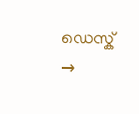ഡെസ്ക് →